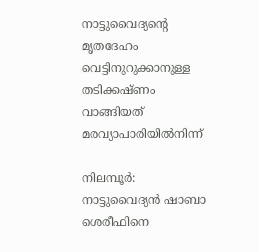നാട്ടുവൈദ‍്യന്‍റെ മൃതദേഹം വെട്ടിനുറുക്കാനുള്ള തടിക്കഷ്ണം വാങ്ങിയത് മരവ്യാപാരിയിൽനിന്ന്

നിലമ്പൂർ: നാട്ടുവൈദ‍്യൻ ഷാബാ ശെരീഫിനെ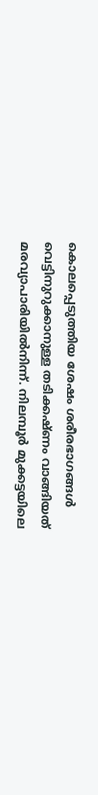കൊലപ്പെടുത്തിയ ശേഷം ശരീരഭാഗങ്ങൾ വെട്ടിനുറുക്കാനുള്ള തടിക്കഷ്ണം വാങ്ങിയത് മരവ്യാപാരിയിൽനിന്ന്. നിലമ്പൂർ മുക്കട്ടയിലെ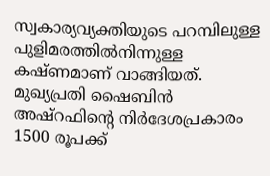സ്വകാര‍്യവ‍്യക്തിയുടെ പറമ്പിലുള്ള പുളിമരത്തിൽനിന്നുള്ള കഷ്ണമാണ് വാങ്ങിയത്. മുഖ‍്യപ്രതി ഷൈബിൻ അഷ്റഫിന്‍റെ നിർദേശപ്രകാരം 1500 രൂപക്ക്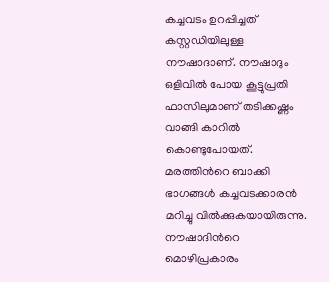കച്ചവടം ഉറപ്പിച്ചത് കസ്റ്റഡിയിലുള്ള നൗഷാദാണ്. നൗഷാദും ഒളിവിൽ പോയ കൂട്ടുപ്രതി ഫാസിലുമാണ് തടിക്കഷ്ണം വാങ്ങി കാറിൽ കൊണ്ടുപോയത്. മരത്തിന്‍റെ ബാക്കി ഭാഗങ്ങൾ കച്ചവടക്കാരൻ മറിച്ചു വിൽക്കുകയായിരുന്നു. നൗഷാദിന്‍റെ മൊഴിപ്രകാരം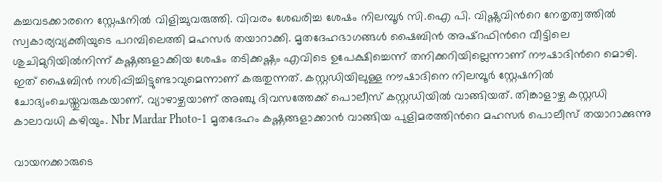കച്ചവടക്കാരനെ സ്റ്റേഷനിൽ വിളിച്ചുവരുത്തി. വിവരം ശേഖരിച്ച ശേഷം നിലമ്പൂർ സി.ഐ പി. വിഷ്ണുവിന്‍റെ നേതൃത്വത്തിൽ സ്വകാര‍്യവ‍്യക്തിയുടെ പറമ്പിലെത്തി മഹസർ തയാറാക്കി. മൃതദേഹഭാഗങ്ങൾ ഷൈബിൻ അഷ്റഫിന്‍റെ വീട്ടിലെ ശുചിമുറിയിൽനിന്ന് കഷ്ണങ്ങളാക്കിയ ശേഷം തടിക്കഷ്ണം എവിടെ ഉപേക്ഷിച്ചെന്ന് തനിക്കറിയില്ലെന്നാണ് നൗഷാദിന്‍റെ മൊഴി. ഇത് ഷൈബിൻ നശിപ്പിച്ചിട്ടുണ്ടാവുമെന്നാണ് കരുതുന്നത്. കസ്റ്റഡിയിലുള്ള നൗഷാദിനെ നിലമ്പൂർ സ്റ്റേഷനിൽ ചോദ‍്യംചെയ്തുവരുകയാണ്. വ‍്യാഴാഴ്ചയാണ് അഞ്ചു ദിവസത്തേക്ക് പൊലീസ് കസ്റ്റഡിയിൽ വാങ്ങിയത്. തിങ്കാളാഴ്ച കസ്റ്റഡി കാലാവധി കഴിയും. Nbr Mardar Photo-1 മൃതദേഹം കഷ്ണങ്ങളാക്കാൻ വാങ്ങിയ പുളിമരത്തിന്‍റെ മഹസർ പൊലീസ് തയാറാക്കുന്നു

വായനക്കാരുടെ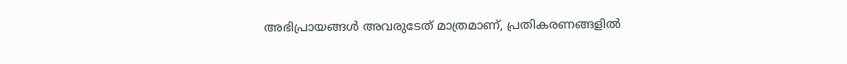അഭിപ്രായങ്ങള്‍ അവരുടേത് മാത്രമാണ്, പ്രതികരണങ്ങളിൽ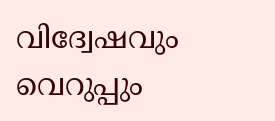വിദ്വേഷവും വെറുപ്പും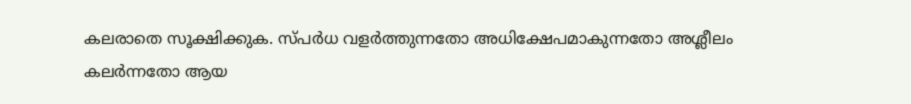കലരാതെ സൂക്ഷിക്കുക. സ്പർധ വളർത്തുന്നതോ അധിക്ഷേപമാകുന്നതോ അശ്ലീലം കലർന്നതോ ആയ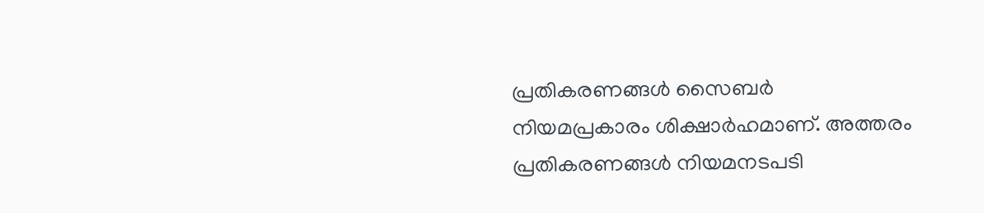പ്രതികരണങ്ങൾ സൈബർ നിയമപ്രകാരം ശിക്ഷാർഹമാണ്. അത്തരം പ്രതികരണങ്ങൾ നിയമനടപടി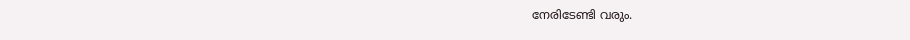നേരിടേണ്ടി വരും.